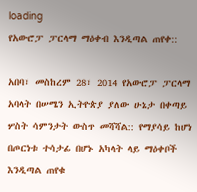loading
የአውሮፓ ፓርላማ ማዕቀብ እንዲጣል ጠየቀ::

አበባ፣ መስከረም 28፣ 2014 የአውሮፓ ፓርላማ አባላት በሠሜን ኢትዮጵያ ያለው ሁኔታ በቀጣይ ሦስት ሳምንታት ውስጥ መሻሻል:: የማያሳይ ከሆነ በጦርነቱ ተሳታፊ በሆኑ አካላት ላይ ማዕቀቦች እንዲጣል ጠየቁ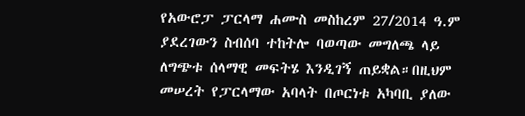የአውሮፓ ፓርላማ ሐሙስ መስከረም 27/2014 ዓ.ም ያደረገውን ስብሰባ ተከትሎ ባወጣው መግለጫ ላይ ለግጭቱ ሰላማዊ መፍትሄ እንዲገኝ ጠይቋል።በዚህም መሠረት የፓርላማው አባላት በጦርነቱ አካባቢ ያለው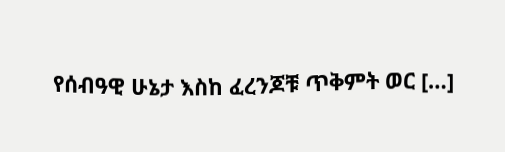የሰብዓዊ ሁኔታ እስከ ፈረንጆቹ ጥቅምት ወር […]